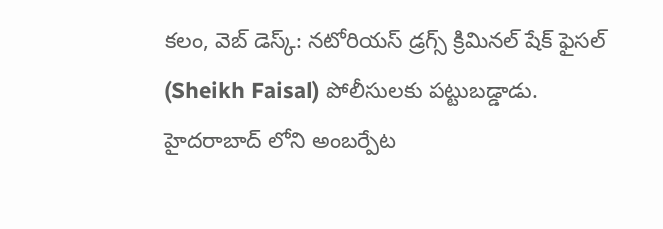కలం, వెబ్ డెస్క్: నటోరియస్ డ్రగ్స్ క్రిమినల్ షేక్ ఫైసల్ (Sheikh Faisal) పోలీసులకు పట్టుబడ్డాడు. హైదరాబాద్ లోని అంబర్పేట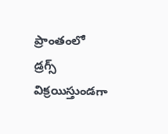ప్రాంతంలో డ్రగ్స్ విక్రయిస్తుండగా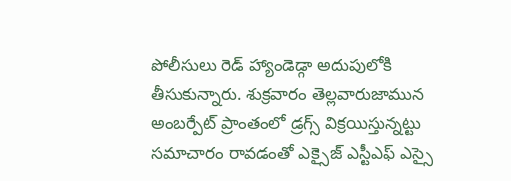పోలీసులు రెడ్ హ్యాండెడ్గా అదుపులోకి తీసుకున్నారు. శుక్రవారం తెల్లవారుజామున అంబర్పేట్ ప్రాంతంలో డ్రగ్స్ విక్రయిస్తున్నట్టు సమాచారం రావడంతో ఎక్సైజ్ ఎస్టీఎఫ్ ఎస్సై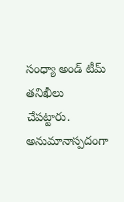సంధ్యా అండ్ టీమ్ తనిఖీలు చేపట్టారు. అనుమానాస్పదంగా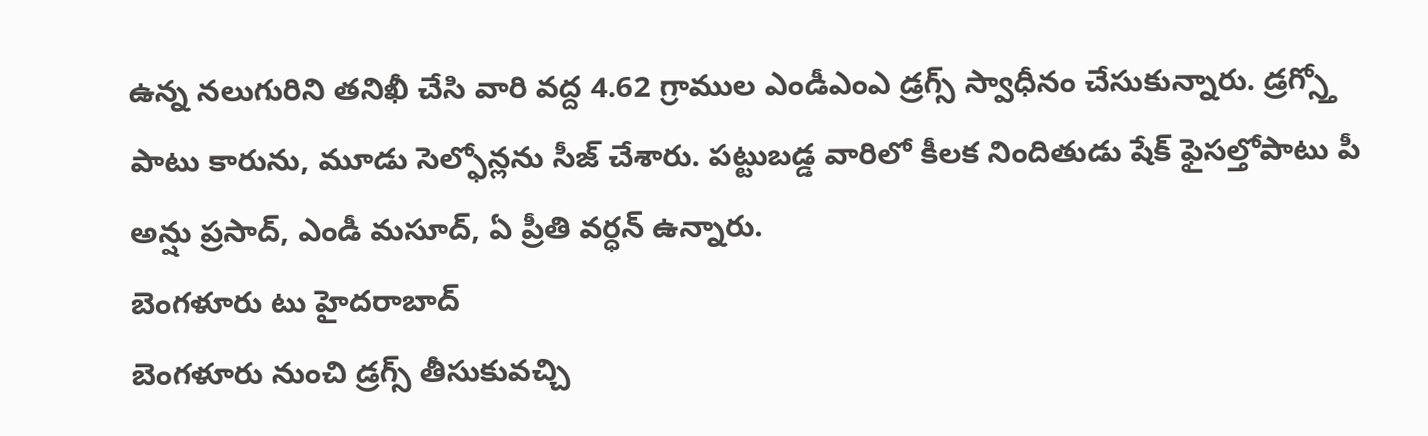ఉన్న నలుగురిని తనిఖీ చేసి వారి వద్ద 4.62 గ్రాముల ఎండీఎంఎ డ్రగ్స్ స్వాధీనం చేసుకున్నారు. డ్రగ్స్తో పాటు కారును, మూడు సెల్ఫోన్లను సీజ్ చేశారు. పట్టుబడ్డ వారిలో కీలక నిందితుడు షేక్ ఫైసల్తోపాటు పీ అన్షు ప్రసాద్, ఎండీ మసూద్, ఏ ప్రీతి వర్ధన్ ఉన్నారు.
బెంగళూరు టు హైదరాబాద్
బెంగళూరు నుంచి డ్రగ్స్ తీసుకువచ్చి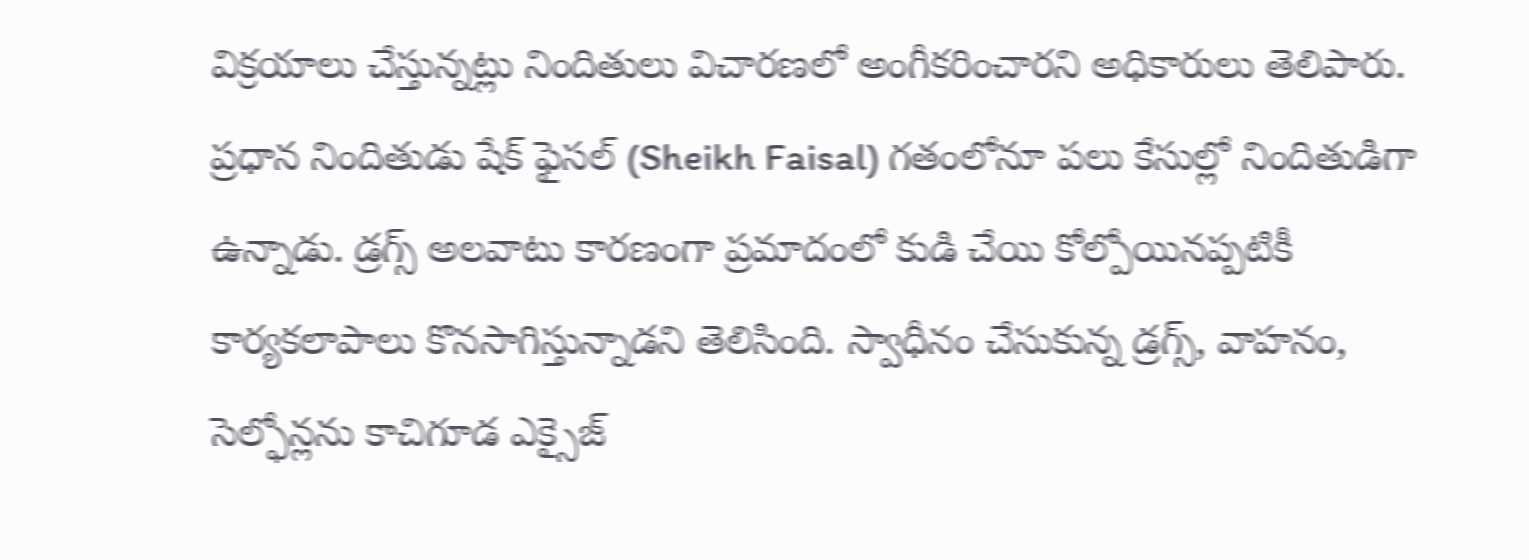విక్రయాలు చేస్తున్నట్లు నిందితులు విచారణలో అంగీకరించారని అధికారులు తెలిపారు. ప్రధాన నిందితుడు షేక్ ఫైసల్ (Sheikh Faisal) గతంలోనూ పలు కేసుల్లో నిందితుడిగా ఉన్నాడు. డ్రగ్స్ అలవాటు కారణంగా ప్రమాదంలో కుడి చేయి కోల్పోయినప్పటికీ కార్యకలాపాలు కొనసాగిస్తున్నాడని తెలిసింది. స్వాధీనం చేసుకున్న డ్రగ్స్, వాహనం, సెల్ఫోన్లను కాచిగూడ ఎక్సైజ్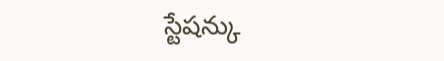స్టేషన్కు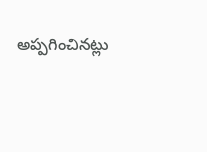అప్పగించినట్లు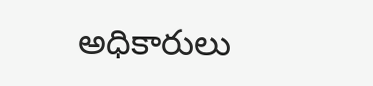అధికారులు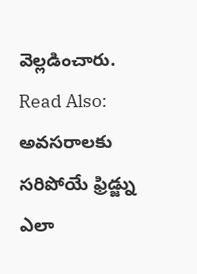వెల్లడించారు.
Read Also: అవసరాలకు సరిపోయే ఫ్రిడ్జ్ను ఎలా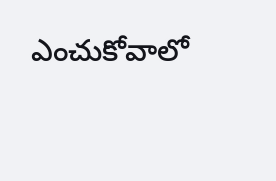ఎంచుకోవాలో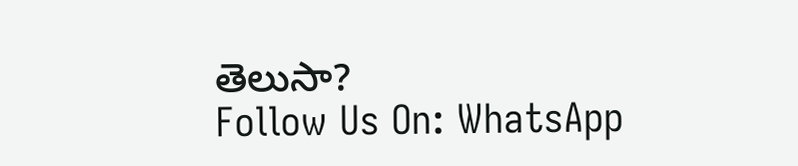తెలుసా?
Follow Us On: WhatsApp